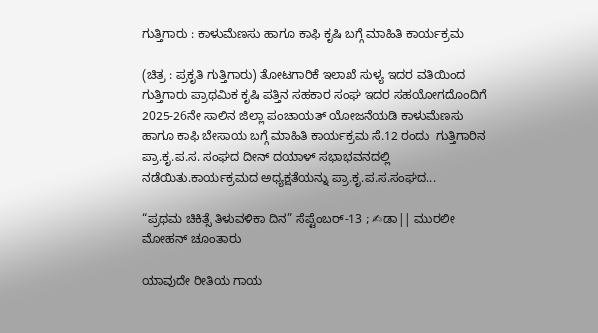ಗುತ್ತಿಗಾರು : ಕಾಳುಮೆಣಸು ಹಾಗೂ ಕಾಫಿ ಕೃಷಿ ಬಗ್ಗೆ ಮಾಹಿತಿ ಕಾರ್ಯಕ್ರಮ

(ಚಿತ್ರ : ಪ್ರಕೃತಿ ಗುತ್ತಿಗಾರು) ತೋಟಗಾರಿಕೆ ಇಲಾಖೆ ಸುಳ್ಯ ಇದರ ವತಿಯಿಂದ ಗುತ್ತಿಗಾರು ಪ್ರಾಥಮಿಕ ಕೃಷಿ ಪತ್ತಿನ ಸಹಕಾರ ಸಂಘ ಇದರ ಸಹಯೋಗದೊಂದಿಗೆ 2025-26ನೇ ಸಾಲಿನ ಜಿಲ್ಲಾ ಪಂಚಾಯತ್ ಯೋಜನೆಯಡಿ ಕಾಳುಮೆಣಸು ಹಾಗೂ ಕಾಫಿ ಬೇಸಾಯ ಬಗ್ಗೆ ಮಾಹಿತಿ ಕಾರ್ಯಕ್ರಮ ಸೆ.12 ರಂದು  ಗುತ್ತಿಗಾರಿನ ಪ್ರಾ.ಕೃ.ಪ.ಸ. ಸಂಘದ ದೀನ್ ದಯಾಳ್ ಸಭಾಭವನದಲ್ಲಿ ನಡೆಯಿತು.ಕಾರ್ಯಕ್ರಮದ ಅಧ್ಯಕ್ಷತೆಯನ್ನು ಪ್ರಾ.ಕೃ.ಪ.ಸ.ಸಂಘದ...

“ಪ್ರಥಮ ಚಿಕಿತ್ಸೆ ತಿಳುವಳಿಕಾ ದಿನ” ಸೆಪ್ಟೆಂಬರ್-13 ; ✍ಡಾ|| ಮುರಲೀ ಮೋಹನ್ ಚೂಂತಾರು

ಯಾವುದೇ ರೀತಿಯ ಗಾಯ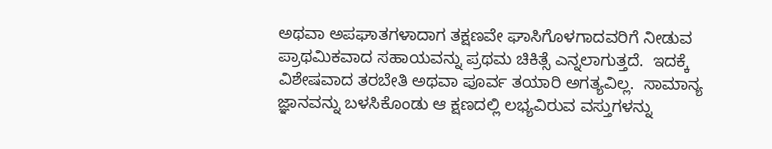ಅಥವಾ ಅಪಘಾತಗಳಾದಾಗ ತಕ್ಷಣವೇ ಘಾಸಿಗೊಳಗಾದವರಿಗೆ ನೀಡುವ ಪ್ರಾಥಮಿಕವಾದ ಸಹಾಯವನ್ನು ಪ್ರಥಮ ಚಿಕಿತ್ಸೆ ಎನ್ನಲಾಗುತ್ತದೆ.  ಇದಕ್ಕೆ ವಿಶೇಷವಾದ ತರಬೇತಿ ಅಥವಾ ಪೂರ್ವ ತಯಾರಿ ಅಗತ್ಯವಿಲ್ಲ.  ಸಾಮಾನ್ಯ ಜ್ಞಾನವನ್ನು ಬಳಸಿಕೊಂಡು ಆ ಕ್ಷಣದಲ್ಲಿ ಲಭ್ಯವಿರುವ ವಸ್ತುಗಳನ್ನು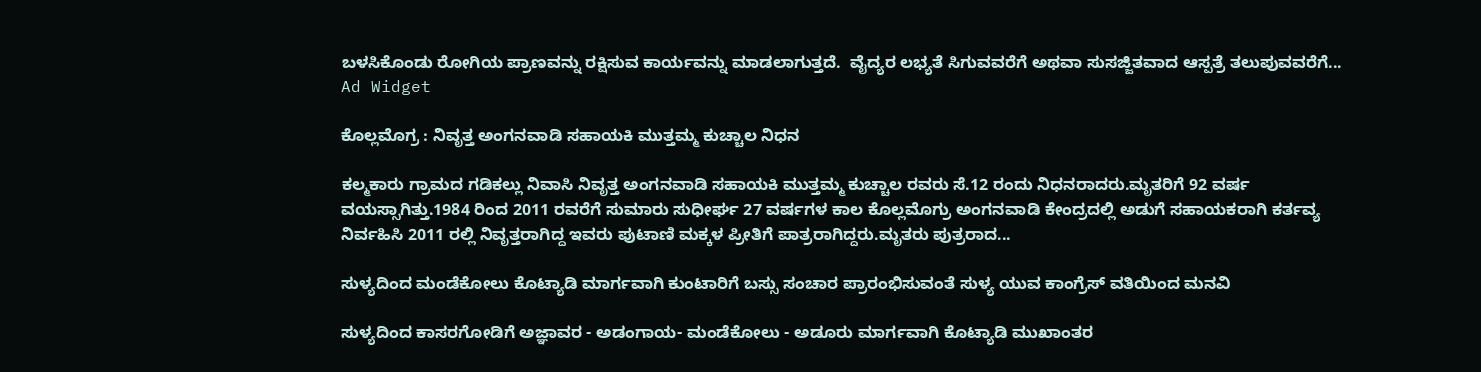ಬಳಸಿಕೊಂಡು ರೋಗಿಯ ಪ್ರಾಣವನ್ನು ರಕ್ಷಿಸುವ ಕಾರ್ಯವನ್ನು ಮಾಡಲಾಗುತ್ತದೆ.  ವೈದ್ಯರ ಲಭ್ಯತೆ ಸಿಗುವವರೆಗೆ ಅಥವಾ ಸುಸಜ್ಜಿತವಾದ ಆಸ್ಪತ್ರೆ ತಲುಪುವವರೆಗೆ...
Ad Widget

ಕೊಲ್ಲಮೊಗ್ರ : ನಿವೃತ್ತ ಅಂಗನವಾಡಿ ಸಹಾಯಕಿ ಮುತ್ತಮ್ಮ ಕುಚ್ಚಾಲ ನಿಧನ

ಕಲ್ಮಕಾರು ಗ್ರಾಮದ ಗಡಿಕಲ್ಲು ನಿವಾಸಿ ನಿವೃತ್ತ ಅಂಗನವಾಡಿ ಸಹಾಯಕಿ ಮುತ್ತಮ್ಮ ಕುಚ್ಚಾಲ ರವರು ಸೆ.12 ರಂದು ನಿಧನರಾದರು.ಮೃತರಿಗೆ 92 ವರ್ಷ ವಯಸ್ಸಾಗಿತ್ತು.1984 ರಿಂದ 2011 ರವರೆಗೆ ಸುಮಾರು ಸುಧೀರ್ಘ 27 ವರ್ಷಗಳ ಕಾಲ ಕೊಲ್ಲಮೊಗ್ರು ಅಂಗನವಾಡಿ ಕೇಂದ್ರದಲ್ಲಿ ಅಡುಗೆ ಸಹಾಯಕರಾಗಿ ಕರ್ತವ್ಯ ನಿರ್ವಹಿಸಿ 2011 ರಲ್ಲಿ ನಿವೃತ್ತರಾಗಿದ್ದ ಇವರು ಪುಟಾಣಿ ಮಕ್ಕಳ ಪ್ರೀತಿಗೆ ಪಾತ್ರರಾಗಿದ್ದರು.ಮೃತರು ಪುತ್ರರಾದ...

ಸುಳ್ಯದಿಂದ ಮಂಡೆಕೋಲು ಕೊಟ್ಯಾಡಿ ಮಾರ್ಗವಾಗಿ ಕುಂಟಾರಿಗೆ ಬಸ್ಸು ಸಂಚಾರ ಪ್ರಾರಂಭಿಸುವಂತೆ ಸುಳ್ಯ ಯುವ ಕಾಂಗ್ರೆಸ್ ವತಿಯಿಂದ ಮನವಿ

ಸುಳ್ಯದಿಂದ ಕಾಸರಗೋಡಿಗೆ ಅಜ್ಞಾವರ - ಅಡಂಗಾಯ- ಮಂಡೆಕೋಲು - ಅಡೂರು ಮಾರ್ಗವಾಗಿ ಕೊಟ್ಯಾಡಿ ಮುಖಾಂತರ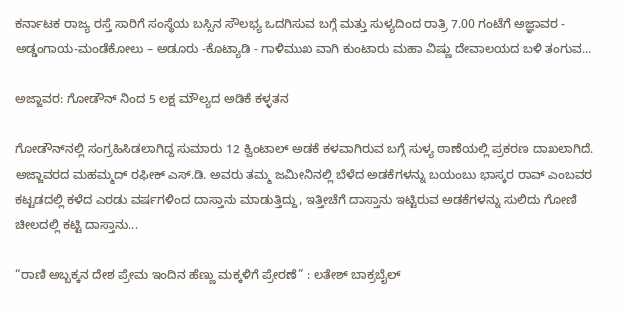ಕರ್ನಾಟಕ ರಾಜ್ಯ ರಸ್ತೆ ಸಾರಿಗೆ ಸಂಸ್ಥೆಯ ಬಸ್ಸಿನ ಸೌಲಭ್ಯ ಒದಗಿಸುವ ಬಗ್ಗೆ ಮತ್ತು ಸುಳ್ಯದಿಂದ ರಾತ್ರಿ 7.00 ಗಂಟೆಗೆ ಅಜ್ಞಾವರ - ಅಡ್ಡಂಗಾಯ-ಮಂಡೆಕೋಲು – ಅಡೂರು -ಕೊಟ್ಯಾಡಿ - ಗಾಳಿಮುಖ ವಾಗಿ ಕುಂಟಾರು ಮಹಾ ವಿಷ್ಣು ದೇವಾಲಯದ ಬಳಿ ತಂಗುವ...

ಅಜ್ಜಾವರ: ಗೋಡೌನ್ ನಿಂದ 5 ಲಕ್ಷ ಮೌಲ್ಯದ ಅಡಿಕೆ ಕಳ್ಳತನ

ಗೋಡೌನ್‌ನಲ್ಲಿ ಸಂಗ್ರಹಿಸಿಡಲಾಗಿದ್ದ ಸುಮಾರು 12 ಕ್ವಿಂಟಾಲ್ ಅಡಕೆ ಕಳವಾಗಿರುವ ಬಗ್ಗೆ ಸುಳ್ಯ ಠಾಣೆಯಲ್ಲಿ ಪ್ರಕರಣ ದಾಖಲಾಗಿದೆ. ಅಜ್ಜಾವರದ ಮಹಮ್ಮದ್ ರಫೀಕ್ ಎಸ್.ಡಿ. ಅವರು ತಮ್ಮ ಜಮೀನಿನಲ್ಲಿ ಬೆಳೆದ ಅಡಕೆಗಳನ್ನು ಬಯಂಬು ಭಾಸ್ಕರ ರಾವ್ ಎಂಬವರ ಕಟ್ಟಡದಲ್ಲಿ ಕಳೆದ ಎರಡು ವರ್ಷಗಳಿಂದ ದಾಸ್ತಾನು ಮಾಡುತ್ತಿದ್ದು, ಇತ್ತೀಚೆಗೆ ದಾಸ್ತಾನು ಇಟ್ಟಿರುವ ಅಡಕೆಗಳನ್ನು ಸುಲಿದು ಗೋಣಿ ಚೀಲದಲ್ಲಿ ಕಟ್ಟಿ ದಾಸ್ತಾನು...

“ರಾಣಿ ಅಬ್ಬಕ್ಕನ ದೇಶ ಪ್ರೇಮ ಇಂದಿನ ಹೆಣ್ಣು ಮಕ್ಕಳಿಗೆ ಪ್ರೇರಣೆ” : ಲತೇಶ್ ಬಾಕ್ರಬೈಲ್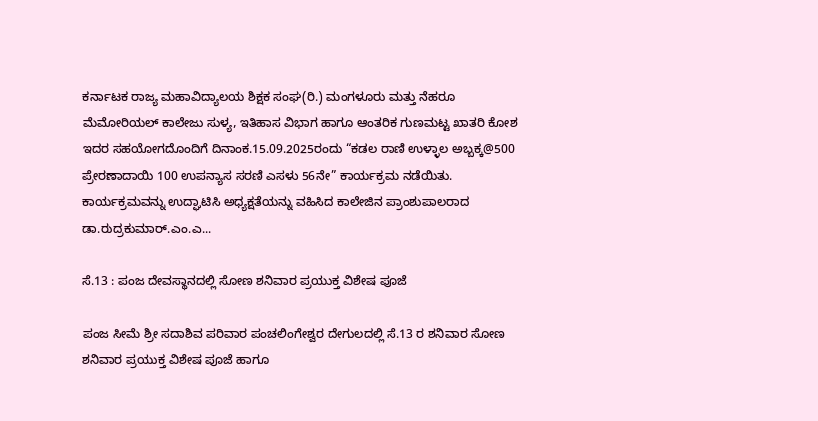ಕರ್ನಾಟಕ ರಾಜ್ಯ ಮಹಾವಿದ್ಯಾಲಯ ಶಿಕ್ಷಕ ಸಂಘ(ರಿ.) ಮಂಗಳೂರು ಮತ್ತು ನೆಹರೂ ಮೆಮೋರಿಯಲ್ ಕಾಲೇಜು ಸುಳ್ಯ, ಇತಿಹಾಸ ವಿಭಾಗ ಹಾಗೂ ಆಂತರಿಕ ಗುಣಮಟ್ಟ ಖಾತರಿ ಕೋಶ ಇದರ ಸಹಯೋಗದೊಂದಿಗೆ ದಿನಾಂಕ.15.09.2025ರಂದು “ಕಡಲ ರಾಣಿ ಉಳ್ಳಾಲ ಅಬ್ಬಕ್ಕ@500 ಪ್ರೇರಣಾದಾಯಿ 100 ಉಪನ್ಯಾಸ ಸರಣಿ ಎಸಳು 56ನೇ” ಕಾರ್ಯಕ್ರಮ ನಡೆಯಿತು. ಕಾರ್ಯಕ್ರಮವನ್ನು ಉದ್ಘಾಟಿಸಿ ಅಧ್ಯಕ್ಷತೆಯನ್ನು ವಹಿಸಿದ ಕಾಲೇಜಿನ ಪ್ರಾಂಶುಪಾಲರಾದ ಡಾ.ರುದ್ರಕುಮಾರ್.ಎಂ.ಎ...

ಸೆ.13 : ಪಂಜ ದೇವಸ್ಥಾನದಲ್ಲಿ ಸೋಣ ಶನಿವಾರ ಪ್ರಯುಕ್ತ ವಿಶೇಷ ಪೂಜೆ

ಪಂಜ ಸೀಮೆ ಶ್ರೀ ಸದಾಶಿವ ಪರಿವಾರ ಪಂಚಲಿಂಗೇಶ್ವರ ದೇಗುಲದಲ್ಲಿ ಸೆ.13 ರ ಶನಿವಾರ ಸೋಣ ಶನಿವಾರ ಪ್ರಯುಕ್ತ ವಿಶೇಷ ಪೂಜೆ ಹಾಗೂ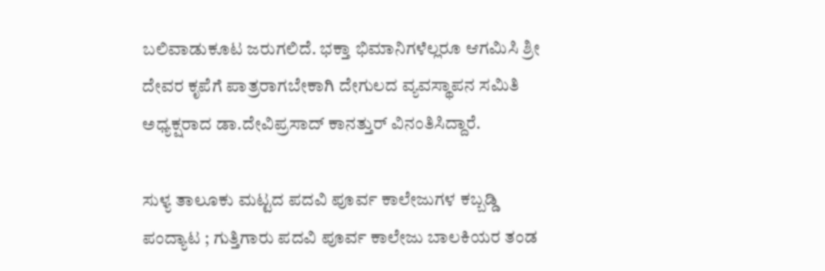ಬಲಿವಾಡುಕೂಟ ಜರುಗಲಿದೆ. ಭಕ್ತಾ ಭಿಮಾನಿಗಳೆಲ್ಲರೂ ಆಗಮಿಸಿ ಶ್ರೀ ದೇವರ ಕೃಪೆಗೆ ಪಾತ್ರರಾಗಬೇಕಾಗಿ ದೇಗುಲದ ವ್ಯವಸ್ಥಾಪನ ಸಮಿತಿ ಅಧ್ಯಕ್ಷರಾದ ಡಾ.ದೇವಿಪ್ರಸಾದ್ ಕಾನತ್ತುರ್ ವಿನಂತಿಸಿದ್ದಾರೆ.

ಸುಳ್ಯ ತಾಲೂಕು ಮಟ್ಟದ ಪದವಿ ಪೂರ್ವ ಕಾಲೇಜುಗಳ ಕಬ್ಬಡ್ಡಿ ಪಂದ್ಯಾಟ ; ಗುತ್ತಿಗಾರು ಪದವಿ ಪೂರ್ವ ಕಾಲೇಜು ಬಾಲಕಿಯರ ತಂಡ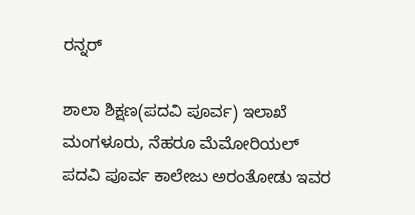ರನ್ನರ್

ಶಾಲಾ ಶಿಕ್ಷಣ(ಪದವಿ ಪೂರ್ವ) ಇಲಾಖೆ ಮಂಗಳೂರು, ನೆಹರೂ ಮೆಮೋರಿಯಲ್ ಪದವಿ ಪೂರ್ವ ಕಾಲೇಜು ಅರಂತೋಡು ಇವರ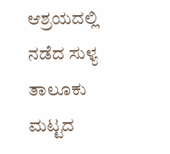ಆಶ್ರಯದಲ್ಲಿ ನಡೆದ ಸುಳ್ಯ ತಾಲೂಕು ಮಟ್ಟದ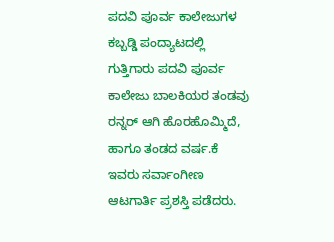ಪದವಿ ಪೂರ್ವ ಕಾಲೇಜುಗಳ ಕಬ್ಬಡ್ಡಿ ಪಂದ್ಯಾಟದಲ್ಲಿ ಗುತ್ತಿಗಾರು ಪದವಿ ಪೂರ್ವ ಕಾಲೇಜು ಬಾಲಕಿಯರ ತಂಡವು ರನ್ನರ್ ಆಗಿ ಹೊರಹೊಮ್ಮಿದೆ, ಹಾಗೂ ತಂಡದ ವರ್ಷ.ಕೆ ಇವರು ಸರ್ವಾಂಗೀಣ ಆಟಗಾರ್ತಿ ಪ್ರಶಸ್ತಿ ಪಡೆದರು.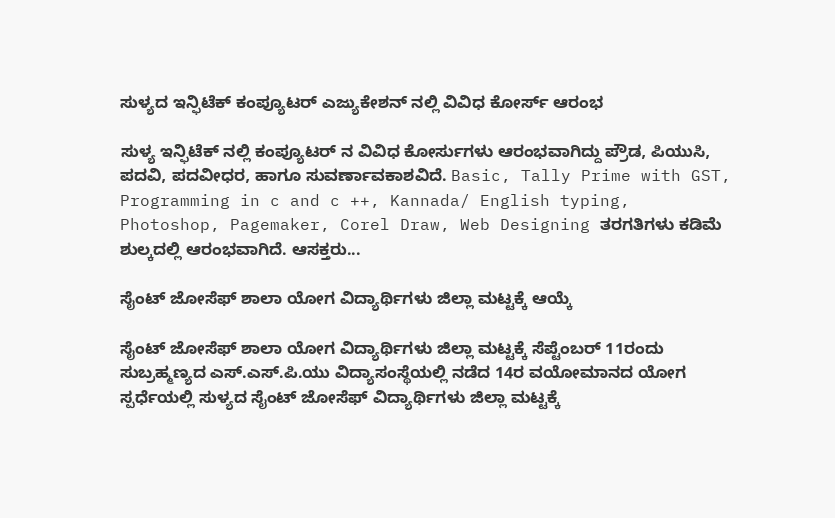ಸುಳ್ಯದ ಇನ್ಫಿಟೆಕ್ ಕಂಪ್ಯೂಟ‌ರ್ ಎಜ್ಯುಕೇಶನ್ ನಲ್ಲಿ ವಿವಿಧ ಕೋರ್ಸ್ ಆರಂಭ

ಸುಳ್ಯ ಇನ್ಫಿಟೆಕ್ ನಲ್ಲಿ ಕಂಪ್ಯೂಟರ್ ನ ವಿವಿಧ ಕೋರ್ಸುಗಳು ಆರಂಭವಾಗಿದ್ದು ಪ್ರೌಡ, ಪಿಯುಸಿ, ಪದವಿ, ಪದವೀಧರ, ಹಾಗೂ ಸುವರ್ಣಾವಕಾಶವಿದೆ. Basic, Tally Prime with GST, Programming in c and c ++, Kannada/ English typing, Photoshop, Pagemaker, Corel Draw, Web Designing ತರಗತಿಗಳು ಕಡಿಮೆ ಶುಲ್ಕದಲ್ಲಿ ಆರಂಭವಾಗಿದೆ. ಆಸಕ್ತರು...

ಸೈಂಟ್ ಜೋಸೆಫ್ ಶಾಲಾ ಯೋಗ ವಿದ್ಯಾರ್ಥಿಗಳು ಜಿಲ್ಲಾ ಮಟ್ಟಕ್ಕೆ ಆಯ್ಕೆ

ಸೈಂಟ್ ಜೋಸೆಫ್ ಶಾಲಾ ಯೋಗ ವಿದ್ಯಾರ್ಥಿಗಳು ಜಿಲ್ಲಾ ಮಟ್ಟಕ್ಕೆ ಸೆಪ್ಟೆಂಬರ್ 11ರಂದು  ಸುಬ್ರಹ್ಮಣ್ಯದ ಎಸ್.ಎಸ್.ಪಿ.ಯು ವಿದ್ಯಾಸಂಸ್ಥೆಯಲ್ಲಿ ನಡೆದ 14ರ ವಯೋಮಾನದ ಯೋಗ ಸ್ಪರ್ಧೆಯಲ್ಲಿ ಸುಳ್ಯದ ಸೈಂಟ್ ಜೋಸೆಫ್ ವಿದ್ಯಾರ್ಥಿಗಳು ಜಿಲ್ಲಾ ಮಟ್ಟಕ್ಕೆ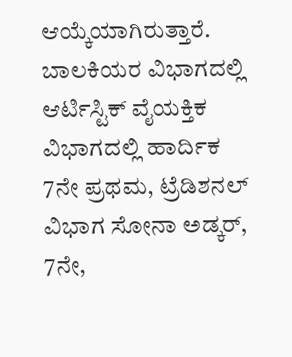ಆಯ್ಕೆಯಾಗಿರುತ್ತಾರೆ. ಬಾಲಕಿಯರ ವಿಭಾಗದಲ್ಲಿ ಆರ್ಟಿಸ್ಟಿಕ್ ವೈಯಕ್ತಿಕ ವಿಭಾಗದಲ್ಲಿ ಹಾರ್ದಿಕ 7ನೇ ಪ್ರಥಮ, ಟ್ರೆಡಿಶನಲ್ ವಿಭಾಗ ಸೋನಾ ಅಡ್ಕರ್, 7ನೇ,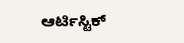ಆರ್ಟಿಸ್ಟಿಕ್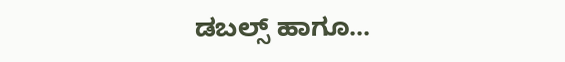ಡಬಲ್ಸ್ ಹಾಗೂ...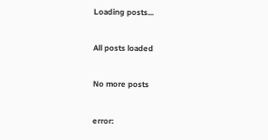Loading posts...

All posts loaded

No more posts

error: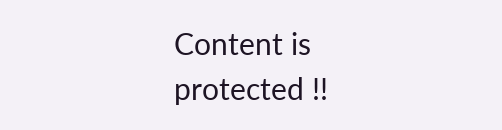Content is protected !!